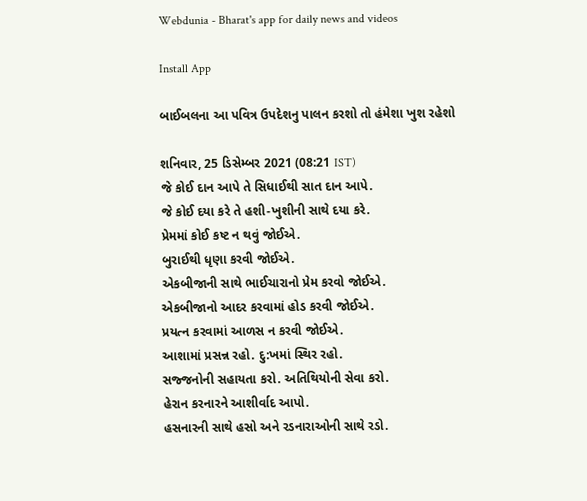Webdunia - Bharat's app for daily news and videos

Install App

બાઈબલના આ પવિત્ર ઉપદેશનુ પાલન કરશો તો હંમેશા ખુશ રહેશો

શનિવાર, 25 ડિસેમ્બર 2021 (08:21 IST)
જે કોઈ દાન આપે તે સિધાઈથી સાત દાન આપે.
જે કોઈ દયા કરે તે હશી-ખુશીની સાથે દયા કરે.
પ્રેમમાં કોઈ કષ્ટ ન થવું જોઈએ.
બુરાઈથી ધૃણા કરવી જોઈએ.
એકબીજાની સાથે ભાઈચારાનો પ્રેમ કરવો જોઈએ.
એકબીજાનો આદર કરવામાં હોડ કરવી જોઈએ.
પ્રયત્ન કરવામાં આળસ ન કરવી જોઈએ.
આશામાં પ્રસન્ન રહો. દુ:ખમાં સ્થિર રહો.
સજ્જનોની સહાયતા કરો. અતિથિયોની સેવા કરો.
હેરાન કરનારને આશીર્વાદ આપો.
હસનારની સાથે હસો અને રડનારાઓની સાથે રડો.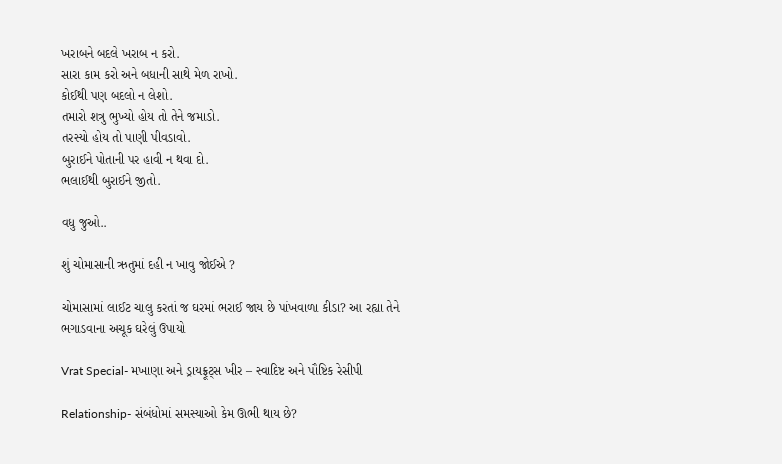ખરાબને બદલે ખરાબ ન કરો.
સારા કામ કરો અને બધાની સાથે મેળ રાખો.
કોઈથી પણ બદલો ન લેશો.
તમારો શત્રુ ભુખ્યો હોય તો તેને જમાડો.
તરસ્યો હોય તો પાણી પીવડાવો.
બુરાઈને પોતાની પર હાવી ન થવા દો.
ભલાઈથી બુરાઈને જીતો.

વધુ જુઓ..

શું ચોમાસાની ઋતુમાં દહી ન ખાવુ જોઈએ ?

ચોમાસામાં લાઈટ ચાલુ કરતાં જ ઘરમાં ભરાઈ જાય છે પાંખવાળા કીડા? આ રહ્યા તેને ભગાડવાના અચૂક ઘરેલું ઉપાયો

Vrat Special- મખાણા અને ડ્રાયફ્રૂટ્સ ખીર – સ્વાદિષ્ટ અને પૌષ્ટિક રેસીપી

Relationship- સંબંધોમાં સમસ્યાઓ કેમ ઊભી થાય છે?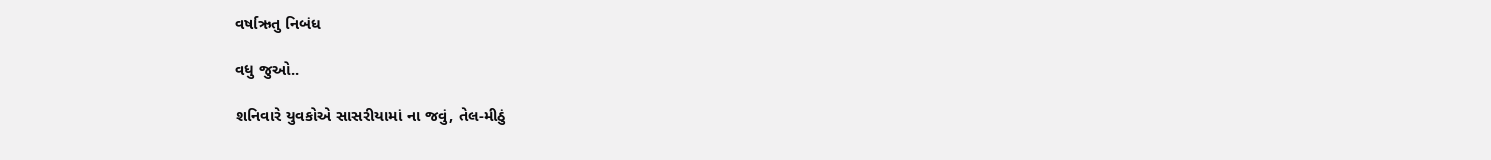વર્ષાઋતુ નિબંધ

વધુ જુઓ..

શનિવારે યુવકોએ સાસરીયામાં ના જવું, તેલ-મીઠું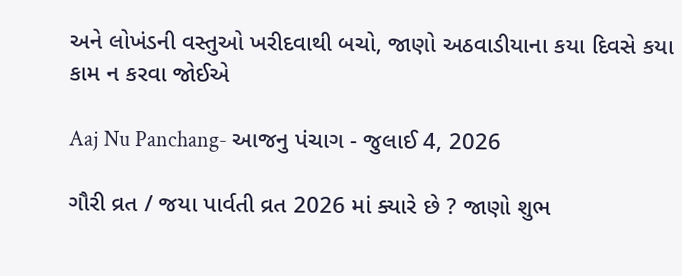અને લોખંડની વસ્તુઓ ખરીદવાથી બચો, જાણો અઠવાડીયાના કયા દિવસે કયા કામ ન કરવા જોઈએ

Aaj Nu Panchang- આજનુ પંચાગ - જુલાઈ 4, 2026

ગૌરી વ્રત / જયા પાર્વતી વ્રત 2026 માં ક્યારે છે ? જાણો શુભ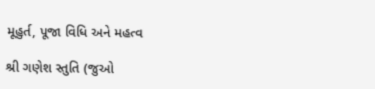મૂહુર્ત, પૂજા વિધિ અને મહત્વ

શ્રી ગણેશ સ્તુતિ (જુઓ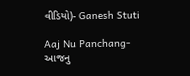વીડિયો)- Ganesh Stuti

Aaj Nu Panchang- આજનુ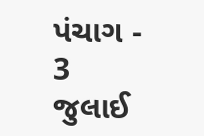પંચાગ - 3 જુલાઈ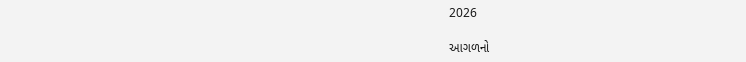2026

આગળનો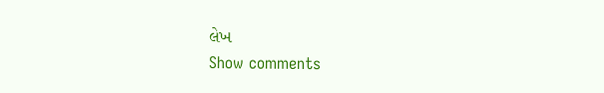લેખ
Show comments